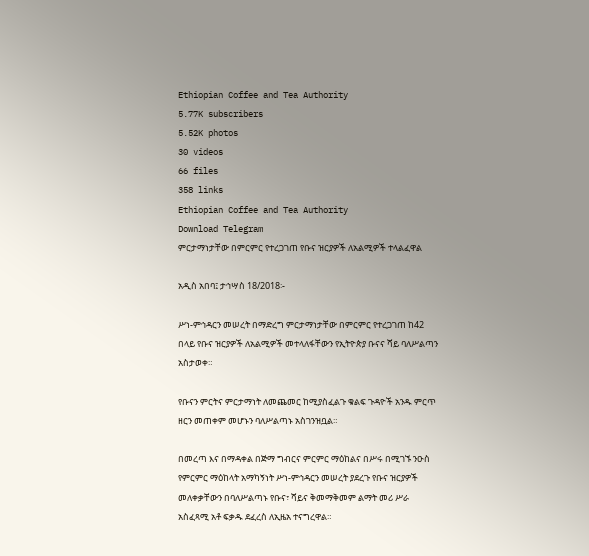Ethiopian Coffee and Tea Authority
5.77K subscribers
5.52K photos
30 videos
66 files
358 links
Ethiopian Coffee and Tea Authority
Download Telegram
ምርታማነታቸው በምርምር የተረጋገጠ የቡና ዝርያዎች ለአልሚዎች ተላልፈዋል

አዲስ አበባ፤ ታኅሣስ 18/2018፡-

ሥነ-ምኅዳርን መሠረት በማድረግ ምርታማነታቸው በምርምር የተረጋገጠ ከ42 በላይ የቡና ዝርያዎች ለአልሚዎች መተላለፋቸውን የኢትዮጵያ ቡናና ሻይ ባለሥልጣን አስታወቀ።

የቡናን ምርትና ምርታማነት ለመጨመር ከሚያስፈልጉ ቁልፍ ጉዳዮች አንዱ ምርጥ ዘርን መጠቀም መሆኑን ባለሥልጣኑ አስገንዝቧል።

በመረጣ እና በማዳቀል በጅማ ግብርና ምርምር ማዕከልና በሥሩ በሚገኙ ንዑስ የምርምር ማዕከላት አማካኝነት ሥነ-ምኅዳርን መሠረት ያደረጉ የቡና ዝርያዎች መለቀቃቸውን በባለሥልጣኑ የቡና፣ ሻይና ቅመማቅመም ልማት መሪ ሥራ አስፈጻሚ አቶ ፍቃዱ ደፈረስ ለኢዜአ ተናግረዋል።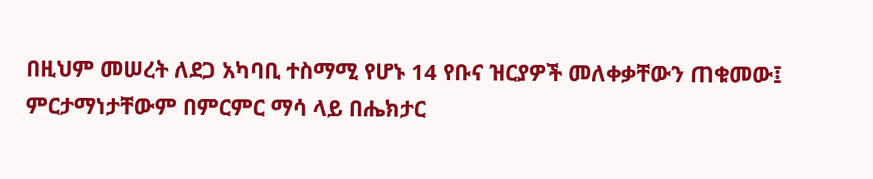በዚህም መሠረት ለደጋ አካባቢ ተስማሚ የሆኑ 14 የቡና ዝርያዎች መለቀቃቸውን ጠቁመው፤ ምርታማነታቸውም በምርምር ማሳ ላይ በሔክታር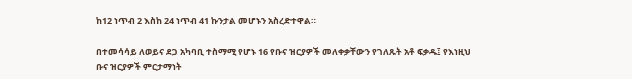ከ12 ነጥብ 2 እስከ 24 ነጥብ 41 ኩንታል መሆኑን አስረድተዋል።

በተመሳሳይ ለወይና ደጋ አካባቢ ተስማሚ የሆኑ 16 የቡና ዝርያዎች መለቀቃቸውን የገለጹት አቶ ፍቃዱ፤ የእነዚህ ቡና ዝርያዎች ምርታማነት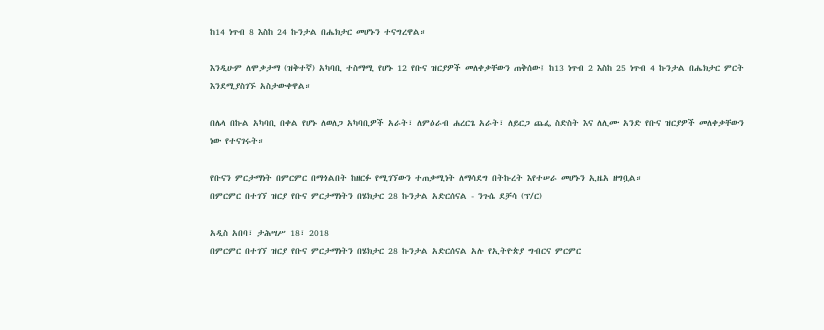ከ14 ነጥብ 8 እስከ 24 ኩንታል በሔክታር መሆኑን ተናግረዋል።

እንዲሁም ለሞቃታማ (ዝቅተኛ) አካባቢ ተስማሚ የሆኑ 12 የቡና ዝርያዎች መለቀቃቸውን ጠቅሰው፤ ከ13 ነጥብ 2 እስከ 25 ነጥብ 4 ኩንታል በሔክታር ምርት እንደሚያስገኙ አስታውቀዋል።

በሌላ በኩል አካባቢ በቀል የሆኑ ለወለጋ አካባቢዎች አራት፣ ለምዕራብ ሐረርጌ አራት፣ ለይርጋ ጨፌ ስድስት እና ለሊሙ አንድ የቡና ዝርያዎች መለቀቃቸውን ነው የተናገሩት።

የቡናን ምርታማነት በምርምር በማጎልበት ከዘርፉ የሚገኘውን ተጠቃሚነት ለማሳደግ በትኩረት እየተሠራ መሆኑን ኢዜአ ዘግቧል።
በምርምር በተገኘ ዝርያ የቡና ምርታማነትን በሄክታር 28 ኩንታል አድርሰናል - ንጉሴ ደቻሳ (ፕ/ር)

አዲስ አበባ፣ ታሕሣሥ 18፣ 2018
በምርምር በተገኘ ዝርያ የቡና ምርታማነትን በሄክታር 28 ኩንታል አድርሰናል አሉ የኢትዮጵያ ግብርና ምርምር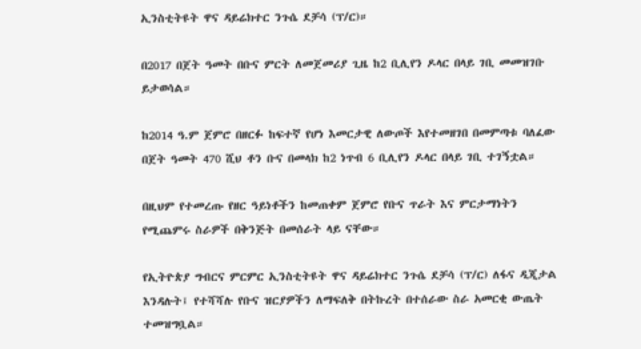ኢንስቲትዩት ዋና ዳይሬክተር ንጉሴ ደቻሳ (ፕ/ር)።

በ2017 በጀት ዓመት በቡና ምርት ለመጀመሪያ ጊዜ ከ2 ቢሊየን ዶላር በላይ ገቢ መመዝገቡ ይታወሳል።

ከ2014 ዓ.ም ጀምሮ በዘርፉ ከፍተኛ የሆነ እመርታዊ ለውጦች እየተመዘገበ በመምጣቱ ባለፈው በጀት ዓመት 470 ሺህ ቶን ቡና በመላክ ከ2 ነጥብ 6 ቢሊየን ዶላር በላይ ገቢ ተገኝቷል።

በዚህም የተመረጡ የዘር ዓይነቶችን ከመጠቀም ጀምሮ የቡና ጥራት እና ምርታማነትን የሚጨምሩ ስራዎች በቅንጅት በመሰራት ላይ ናቸው።

የኢትዮጵያ ግብርና ምርምር ኢንስቲትዩት ዋና ዳይሬክተር ንጉሴ ደቻሳ (ፕ/ር) ለፋና ዲጂታል እንዳሉት፤ የተሻሻሉ የቡና ዝርያዎችን ለማፍለቅ በትኩረት በተሰራው ስራ አመርቂ ውጤት ተመዝግቧል።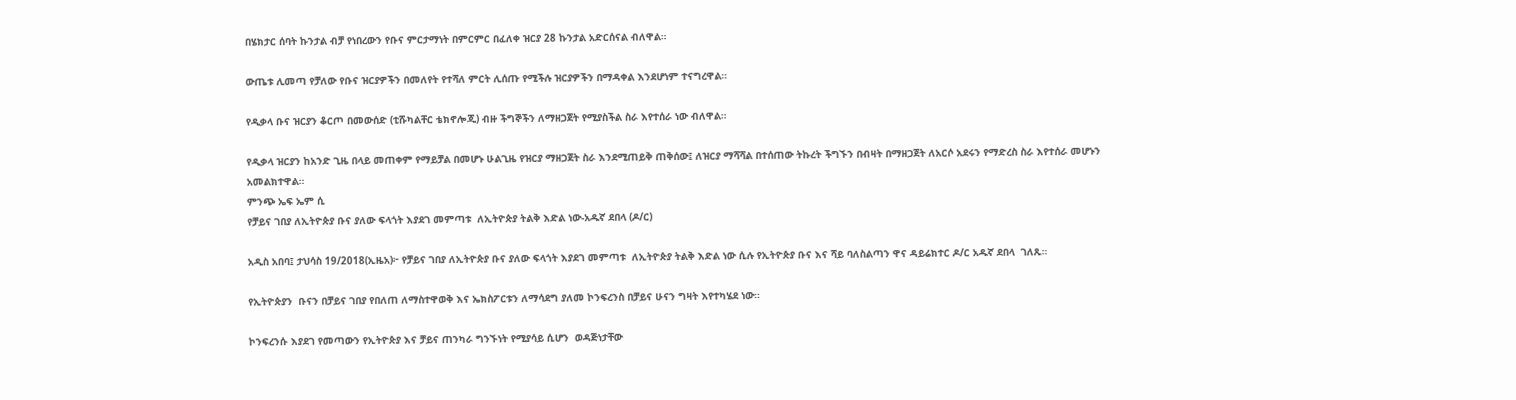በሄክታር ሰባት ኩንታል ብቻ የነበረውን የቡና ምርታማነት በምርምር በፈለቀ ዝርያ 28 ኩንታል አድርሰናል ብለዋል።

ውጤቱ ሊመጣ የቻለው የቡና ዝርያዎችን በመለየት የተሻለ ምርት ሊሰጡ የሚችሉ ዝርያዎችን በማዳቀል እንደሆነም ተናግረዋል።

የዲቃላ ቡና ዝርያን ቆርጦ በመውሰድ (ቲሹካልቸር ቴክኖሎጂ) ብዙ ችግኞችን ለማዘጋጀት የሚያስችል ስራ እየተሰራ ነው ብለዋል።

የዲቃላ ዝርያን ከአንድ ጊዜ በላይ መጠቀም የማይቻል በመሆኑ ሁልጊዜ የዝርያ ማዘጋጀት ስራ እንደሚጠይቅ ጠቅሰው፤ ለዝርያ ማሻሻል በተሰጠው ትኩረት ችግኙን በብዛት በማዘጋጀት ለአርሶ አደሩን የማድረስ ስራ እየተሰራ መሆኑን አመልክተዋል።
ምንጭ ኤፍ ኤም ሲ
የቻይና ገበያ ለኢትዮጵያ ቡና ያለው ፍላጎት እያደገ መምጣቱ  ለኢትዮጵያ ትልቅ እድል ነው-አዱኛ ደበላ (ዶ/ር)

አዲስ አበባ፤ ታህሳስ 19/2018(ኢዜአ)፦ የቻይና ገበያ ለኢትዮጵያ ቡና ያለው ፍላጎት እያደገ መምጣቱ  ለኢትዮጵያ ትልቅ እድል ነው ሲሉ የኢትዮጵያ ቡና እና ሻይ ባለስልጣን ዋና ዳይሬክተር ዶ/ር አዱኛ ደበላ  ገለጹ።

የኢትዮጵያን  ቡናን በቻይና ገበያ የበለጠ ለማስተዋወቅ እና ኤክስፖርቱን ለማሳደግ ያለመ ኮንፍረንስ በቻይና ሁናን ግዛት እየተካሄደ ነው።

ኮንፍረንሱ እያደገ የመጣውን የኢትዮጵያ እና ቻይና ጠንካራ ግንኙነት የሚያሳይ ሲሆን  ወዳጅነታቸው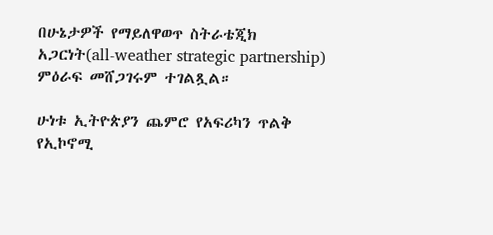በሁኔታዎች የማይለዋወጥ ስትራቴጂክ አጋርነት(all-weather strategic partnership) ምዕራፍ መሸጋገሩም ተገልጿል።

ሁነቱ ኢትዮጵያን ጨምሮ የአፍሪካን ጥልቅ የኢኮኖሚ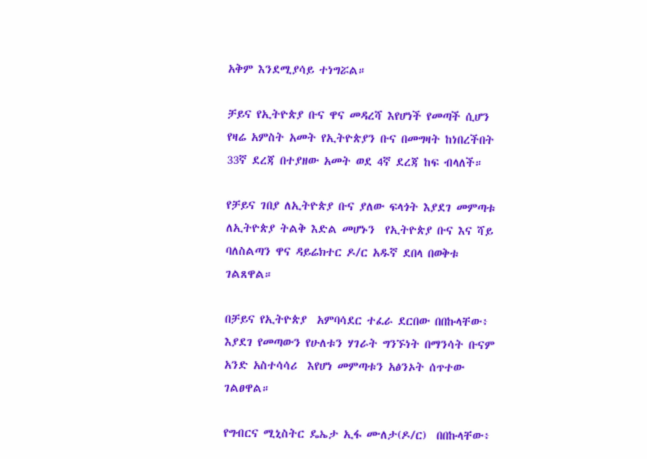አቅም እንደሚያሳይ ተነግሯል።

ቻይና የኢትዮጵያ ቡና ዋና መዳረሻ እየሆነች የመጣች ሲሆን የዛሬ አምስት አመት የኢትዮጵያን ቡና በመግዛት ከነበረችበት 33ኛ ደረጃ በተያዘው አመት ወደ 4ኛ ደረጃ ከፍ ብላለች።

የቻይና ገበያ ለኢትዮጵያ ቡና ያለው ፍላጎት እያደገ መምጣቱ  ለኢትዮጵያ ትልቅ እድል መሆኑን  የኢትዮጵያ ቡና እና ሻይ ባለስልጣን ዋና ዳይሬክተር ዶ/ር አዱኛ ደበላ በወቅቱ ገልጸዋል።

በቻይና የኢትዮጵያ  አምባሳደር ተፈራ ደርበው በበኩላቸው፥ እያደገ የመጣውን የሁለቱን ሃገራት ግንኙነት በማንሳት ቡናም አንድ አስተሳሳሪ  እየሆነ መምጣቱን አፅንኦት ሰጥተው ገልፀዋል።

የግብርና ሚኒስትር ዴኤታ ኢፋ ሙለታ(ዶ/ር)  በበኩላቸው፥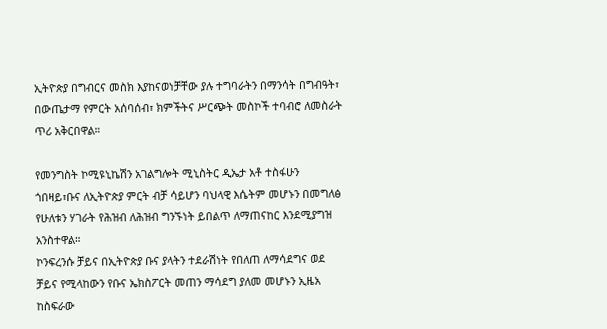ኢትዮጵያ በግብርና መስክ እያከናወነቻቸው ያሉ ተግባራትን በማንሳት በግብዓት፣ በውጤታማ የምርት አሰባሰብ፣ ክምችትና ሥርጭት መስኮች ተባብሮ ለመስራት ጥሪ አቅርበዋል።

የመንግስት ኮሚዩኒኬሽን አገልግሎት ሚኒስትር ዲኤታ አቶ ተስፋሁን ጎበዛይ፣ቡና ለኢትዮጵያ ምርት ብቻ ሳይሆን ባህላዊ እሴትም መሆኑን በመግለፅ የሁለቱን ሃገራት የሕዝብ ለሕዝብ ግንኙነት ይበልጥ ለማጠናከር እንደሚያግዝ አንስተዋል።
ኮንፍረንሱ ቻይና በኢትዮጵያ ቡና ያላትን ተደራሽነት የበለጠ ለማሳደግና ወደ ቻይና የሚላከውን የቡና ኤክስፖርት መጠን ማሳደግ ያለመ መሆኑን ኢዜአ ከስፍራው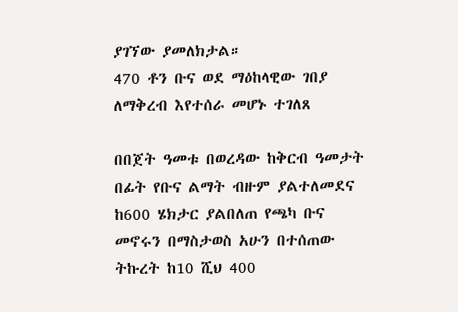ያገኘው ያመለክታል።
470 ቶን ቡና ወደ ማዕከላዊው ገበያ ለማቅረብ እየተሰራ መሆኑ ተገለጸ

በበጀት ዓመቱ በወረዳው ከቅርብ ዓመታት በፊት የቡና ልማት ብዙም ያልተለመደና ከ600 ሄክታር ያልበለጠ የጫካ ቡና መኖሩን በማስታወስ አሁን በተሰጠው ትኩረት ከ10 ሺህ 400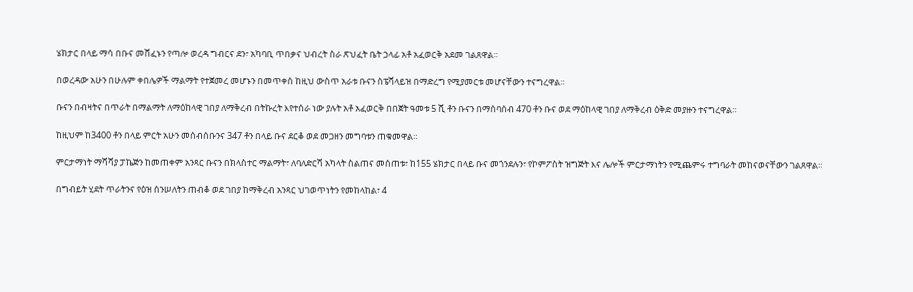ሄክታር በላይ ማሳ በቡና መሸፈኑን የጣሎ ወረዳ ግብርና ደን፣ አካባቢ ጥበቃና ህብረት ስራ ጽህፈት ቤት ኃላፊ አቶ አፈወርቅ አደመ ገልጸዋል።

በወረዳው አሁን በሁሉም ቀበሌዎች ማልማት የተጀመረ መሆኑን በመጥቀስ ከዚህ ውስጥ አራቱ ቡናን ስፔሻላይዝ በማድረግ የሚያመርቱ መሆናቸውን ተናግረዋል።

ቡናን በብዛትና በጥራት በማልማት ለማዕከላዊ ገበያ ለማቅረብ በትኩረት እየተሰራ ነው ያሉት አቶ አፈወርቅ በበጀት ዓመቱ 5 ሺ ቶን ቡናን በማሰባሰብ 470 ቶን ቡና ወደ ማዕከላዊ ገበያ ለማቅረብ ዕቅድ መያዙን ተናግረዋል።

ከዚህም ከ3400 ቶን በላይ ምርት አሁን መሰብሰቡንና 347 ቶን በላይ ቡና ደርቆ ወደ መጋዘን መግባቱን ጠቁመዋል።

ምርታማነት ማሻሻያ ፓኬጅን ከመጠቀም አንጻር ቡናን በክላስተር ማልማት፣ ለባለድርሻ አካላት ስልጠና መሰጠቱ፣ ከ155 ሄክታር በላይ ቡና መጎንደሉን፣ የኮምፖስት ዝግጅት እና ሌሎች ምርታማነትን የሚጨምሩ ተግባራት መከናወናቸውን ገልጸዋል።

በግብይት ሂደት ጥራትንና የዕዝ ሰንሠለትን ጠብቆ ወደ ገበያ ከማቅረብ አንጻር ህገወጥነትን የመከላከል፣ 4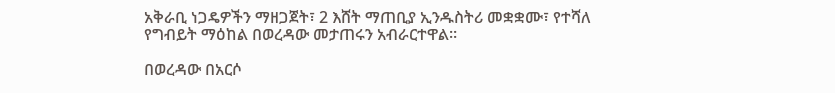አቅራቢ ነጋዴዎችን ማዘጋጀት፣ 2 እሸት ማጠቢያ ኢንዱስትሪ መቋቋሙ፣ የተሻለ የግብይት ማዕከል በወረዳው መታጠሩን አብራርተዋል።

በወረዳው በአርሶ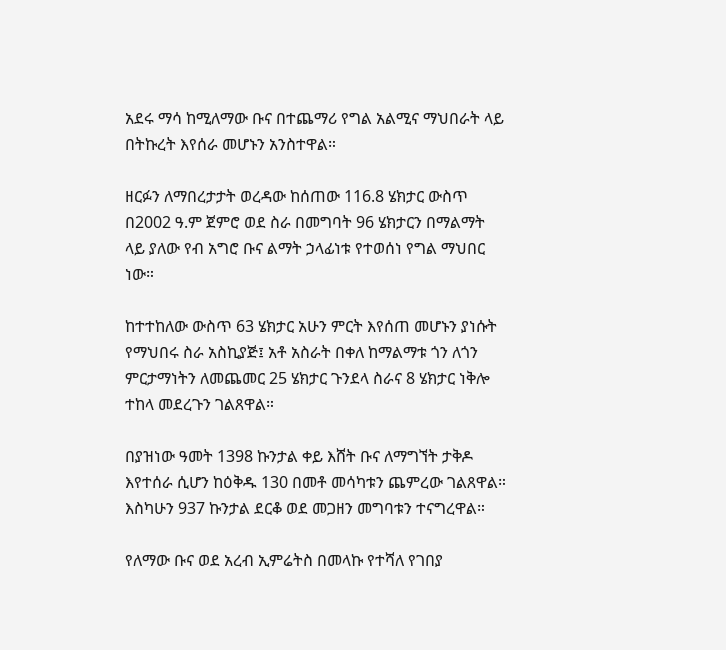አደሩ ማሳ ከሚለማው ቡና በተጨማሪ የግል አልሚና ማህበራት ላይ በትኩረት እየሰራ መሆኑን አንስተዋል።

ዘርፉን ለማበረታታት ወረዳው ከሰጠው 116.8 ሄክታር ውስጥ በ2002 ዓ.ም ጀምሮ ወደ ስራ በመግባት 96 ሄክታርን በማልማት ላይ ያለው የብ አግሮ ቡና ልማት ኃላፊነቱ የተወሰነ የግል ማህበር ነው።

ከተተከለው ውስጥ 63 ሄክታር አሁን ምርት እየሰጠ መሆኑን ያነሱት የማህበሩ ስራ አስኪያጅ፤ አቶ አስራት በቀለ ከማልማቱ ጎን ለጎን ምርታማነትን ለመጨመር 25 ሄክታር ጉንደላ ስራና 8 ሄክታር ነቅሎ ተከላ መደረጉን ገልጸዋል።

በያዝነው ዓመት 1398 ኩንታል ቀይ እሸት ቡና ለማግኘት ታቅዶ እየተሰራ ሲሆን ከዕቅዱ 130 በመቶ መሳካቱን ጨምረው ገልጸዋል። እስካሁን 937 ኩንታል ደርቆ ወደ መጋዘን መግባቱን ተናግረዋል።

የለማው ቡና ወደ አረብ ኢምሬትስ በመላኩ የተሻለ የገበያ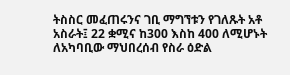ትስስር መፈጠሩንና ገቢ ማግኘቱን የገለጹት አቶ አስራት፤ 22 ቋሚና ከ300 እስከ 400 ለሚሆኑት ለአካባቢው ማህበረሰብ የስራ ዕድል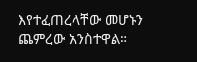እየተፈጠረላቸው መሆኑን ጨምረው አንስተዋል።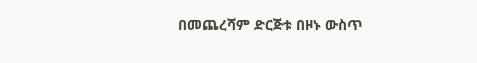በመጨረሻም ድርጅቱ በዞኑ ውስጥ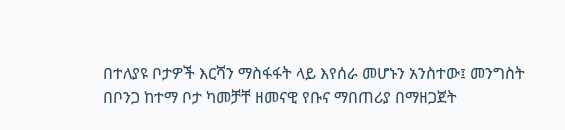በተለያዩ ቦታዎች እርሻን ማስፋፋት ላይ እየሰራ መሆኑን አንስተው፤ መንግስት በቦንጋ ከተማ ቦታ ካመቻቸ ዘመናዊ የቡና ማበጠሪያ በማዘጋጀት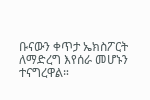ቡናውን ቀጥታ ኤክስፖርት ለማድረግ እየሰራ መሆኑን ተናግረዋል።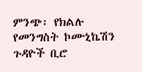ምንጭ፡ የክልሉ የመንግስት ኮሙኒኬሽን ጉዳዮች ቢሮ